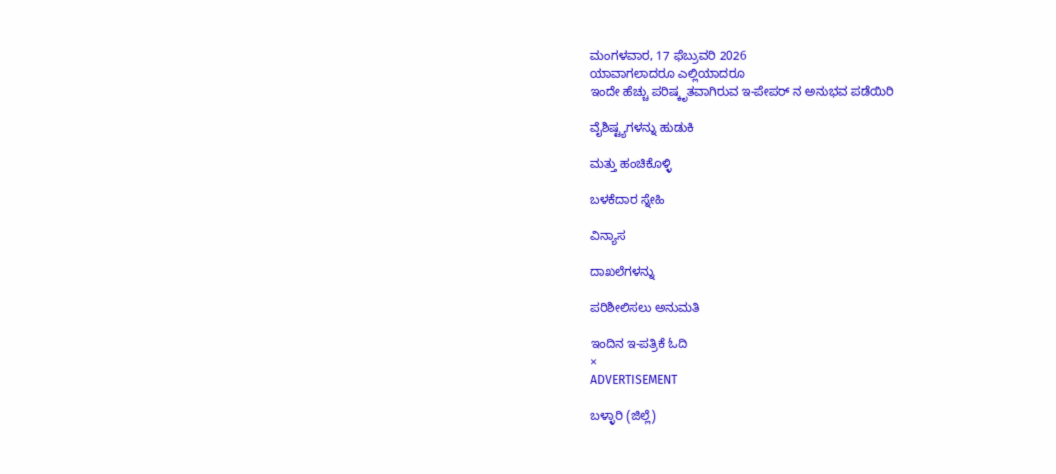ಮಂಗಳವಾರ, 17 ಫೆಬ್ರುವರಿ 2026
ಯಾವಾಗಲಾದರೂ ಎಲ್ಲಿಯಾದರೂ
ಇಂದೇ ಹೆಚ್ಚು ಪರಿಷ್ಕೃತವಾಗಿರುವ ಇ-ಪೇಪರ್ ನ ಅನುಭವ ಪಡೆಯಿರಿ

ವೈಶಿಷ್ಟ್ಯಗಳನ್ನು ಹುಡುಕಿ

ಮತ್ತು ಹಂಚಿಕೊಳ್ಳಿ

ಬಳಕೆದಾರ ಸ್ನೇಹಿ

ವಿನ್ಯಾಸ

ದಾಖಲೆಗಳನ್ನು

ಪರಿಶೀಲಿಸಲು ಅನುಮತಿ

ಇಂದಿನ ಇ-ಪತ್ರಿಕೆ ಓದಿ
×
ADVERTISEMENT

ಬಳ್ಳಾರಿ (ಜಿಲ್ಲೆ)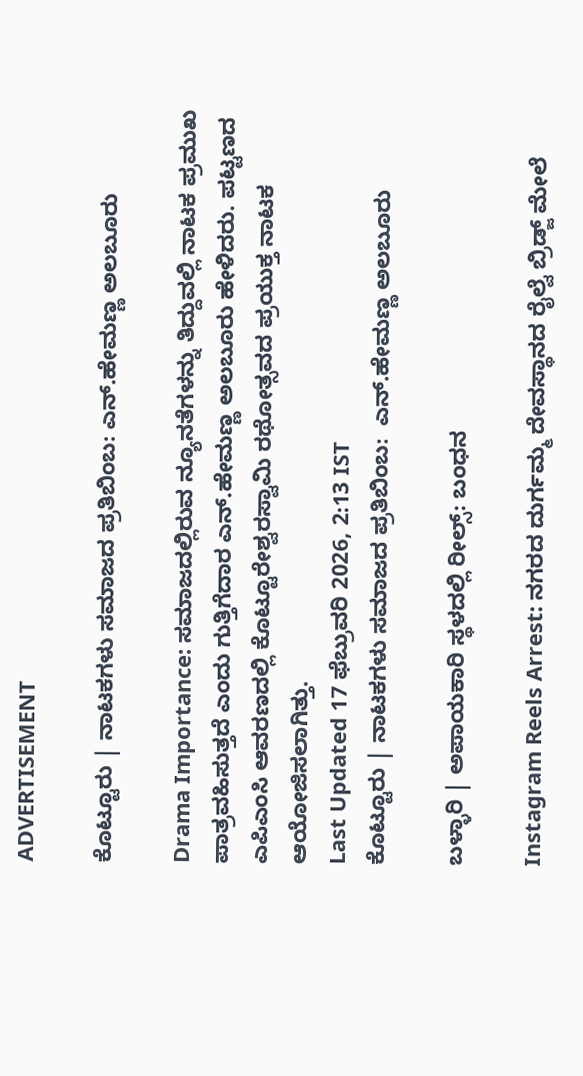ADVERTISEMENT

ಕೊಟ್ಟೂರು | ನಾಟಕಗಳು ಸಮಾಜದ ಪ್ರತಿಬಿಂಬ: ಎನ್.ಹೇಮಣ್ಣ ಅಲಬೂರು

Drama Importance: ಸಮಾಜದಲ್ಲಿರುವ ನ್ಯೂನತೆಗಳನ್ನು ತಿದ್ದುವಲ್ಲಿ ನಾಟಕ ಪ್ರಮುಖ ಪಾತ್ರವಹಿಸುತ್ತದೆ ಎಂದು ಗುತ್ತಿಗೆದಾರ ಎನ್.ಹೇಮಣ್ಣ ಅಲಬೂರು ಹೇಳಿದರು. ಪಟ್ಟಣದ ಎಪಿಎಂಸಿ ಆವರಣದಲ್ಲಿ ಕೊಟ್ಟೂರೇಶ್ವರಸ್ವಾಮಿ ರಥೋತ್ಸವದ ಪ್ರಯುಕ್ತ ನಾಟಕ ಆಯೋಜಿಸಲಾಗಿತ್ತು.
Last Updated 17 ಫೆಬ್ರುವರಿ 2026, 2:13 IST
ಕೊಟ್ಟೂರು | ನಾಟಕಗಳು ಸಮಾಜದ ಪ್ರತಿಬಿಂಬ:  ಎನ್.ಹೇಮಣ್ಣ ಅಲಬೂರು

ಬಳ್ಳಾರಿ | ಅಪಾಯಕಾರಿ ಸ್ಥಳದಲ್ಲಿ ರೀಲ್ಸ್‌: ಬಂಧನ

Instagram Reels Arrest: ನಗರದ ದುರ್ಗಮ್ಮ ದೇವಸ್ಥಾನದ ರೈಲ್ವೆ ಬ್ರಿಡ್ಜ್ ಮೇಲೆ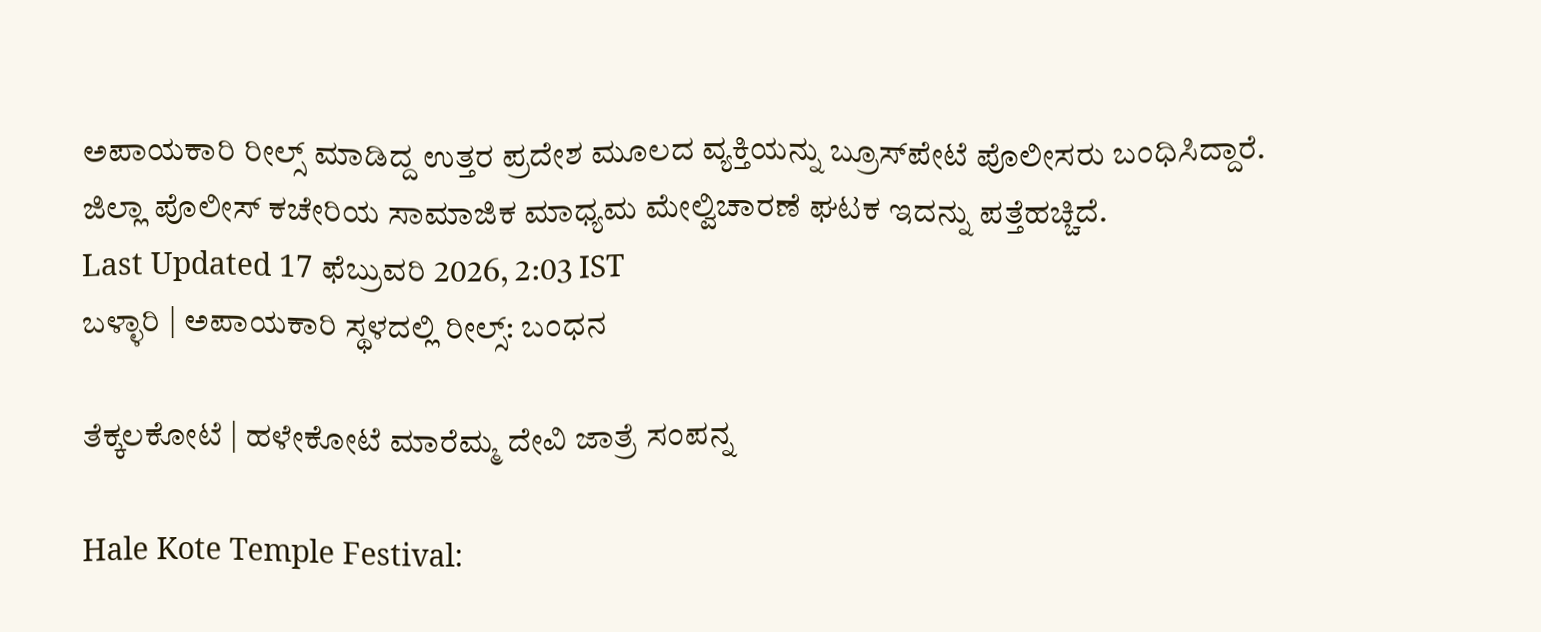ಅಪಾಯಕಾರಿ ರೀಲ್ಸ್‌ ಮಾಡಿದ್ದ ಉತ್ತರ ಪ್ರದೇಶ ಮೂಲದ ವ್ಯಕ್ತಿಯನ್ನು ಬ್ರೂಸ್‌ಪೇಟೆ ಪೊಲೀಸರು ಬಂಧಿಸಿದ್ದಾರೆ. ಜಿಲ್ಲಾ ಪೊಲೀಸ್ ಕಚೇರಿಯ ಸಾಮಾಜಿಕ ಮಾಧ್ಯಮ ಮೇಲ್ವಿಚಾರಣೆ ಘಟಕ ಇದನ್ನು ಪತ್ತೆಹಚ್ಚಿದೆ.
Last Updated 17 ಫೆಬ್ರುವರಿ 2026, 2:03 IST
ಬಳ್ಳಾರಿ | ಅಪಾಯಕಾರಿ ಸ್ಥಳದಲ್ಲಿ ರೀಲ್ಸ್‌: ಬಂಧನ

ತೆಕ್ಕಲಕೋಟೆ | ಹಳೇಕೋಟೆ ಮಾರೆಮ್ಮ ದೇವಿ ಜಾತ್ರೆ ಸಂಪನ್ನ

Hale Kote Temple Festival: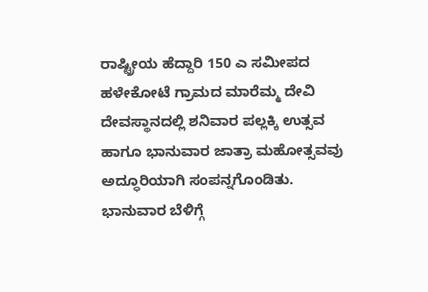ರಾಷ್ಟ್ರೀಯ ಹೆದ್ದಾರಿ 150 ಎ ಸಮೀಪದ ಹಳೇಕೋಟೆ ಗ್ರಾಮದ ಮಾರೆಮ್ಮ ದೇವಿ ದೇವಸ್ಥಾನದಲ್ಲಿ ಶನಿವಾರ ಪಲ್ಲಕ್ಕಿ ಉತ್ಸವ ಹಾಗೂ ಭಾನುವಾರ ಜಾತ್ರಾ ಮಹೋತ್ಸವವು ಅದ್ಧೂರಿಯಾಗಿ ಸಂಪನ್ನಗೊಂಡಿತು. ಭಾನುವಾರ ಬೆಳಿಗ್ಗೆ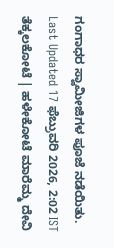ಗಂಗಾಧರ ಸ್ವಾಮೀಜಿಗಳ ಪೂಜೆ ನಡೆಯಿತು.
Last Updated 17 ಫೆಬ್ರುವರಿ 2026, 2:02 IST
ತೆಕ್ಕಲಕೋಟೆ | ಹಳೇಕೋಟೆ ಮಾರೆಮ್ಮ ದೇವಿ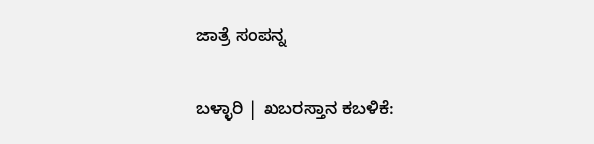ಜಾತ್ರೆ ಸಂಪನ್ನ

ಬಳ್ಳಾರಿ | ಖಬರಸ್ತಾನ ಕಬಳಿಕೆ: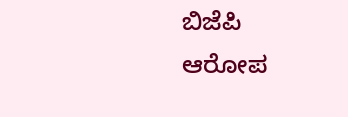ಬಿಜೆಪಿ ಆರೋಪ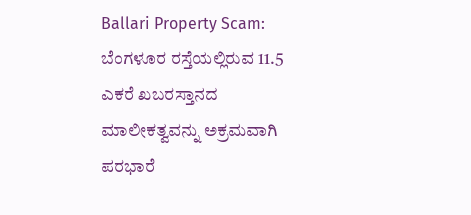Ballari Property Scam: ಬೆಂಗಳೂರ ರಸ್ತೆಯಲ್ಲಿರುವ 11.5 ಎಕರೆ ಖಬರಸ್ತಾನದ ಮಾಲೀಕತ್ವವನ್ನು ಅಕ್ರಮವಾಗಿ ಪರಭಾರೆ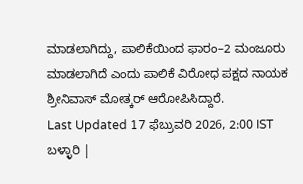ಮಾಡಲಾಗಿದ್ದು, ಪಾಲಿಕೆಯಿಂದ ಫಾರಂ–2 ಮಂಜೂರು ಮಾಡಲಾಗಿದೆ ಎಂದು ಪಾಲಿಕೆ ವಿರೋಧ ಪಕ್ಷದ ನಾಯಕ ಶ್ರೀನಿವಾಸ್‌ ಮೋತ್ಕರ್‌ ಆರೋಪಿಸಿದ್ದಾರೆ.
Last Updated 17 ಫೆಬ್ರುವರಿ 2026, 2:00 IST
ಬಳ್ಳಾರಿ |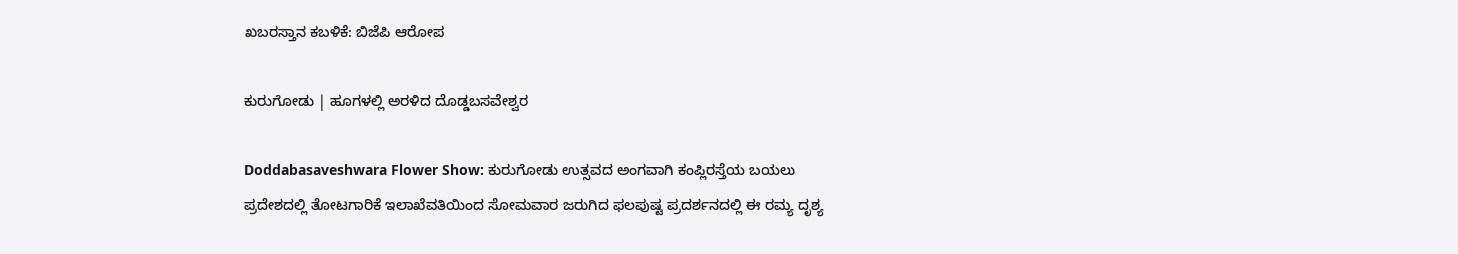ಖಬರಸ್ತಾನ ಕಬಳಿಕೆ: ಬಿಜೆಪಿ ಆರೋಪ

ಕುರುಗೋಡು | ಹೂಗಳಲ್ಲಿ ಅರಳಿದ ದೊಡ್ಡಬಸವೇಶ್ವರ

Doddabasaveshwara Flower Show: ಕುರುಗೋಡು ಉತ್ಸವದ ಅಂಗವಾಗಿ ಕಂಪ್ಲಿರಸ್ತೆಯ ಬಯಲು ಪ್ರದೇಶದಲ್ಲಿ ತೋಟಗಾರಿಕೆ ಇಲಾಖೆವತಿಯಿಂದ ಸೋಮವಾರ ಜರುಗಿದ ಫಲಪುಷ್ಟ ಪ್ರದರ್ಶನದಲ್ಲಿ ಈ ರಮ್ಯ ದೃಶ್ಯ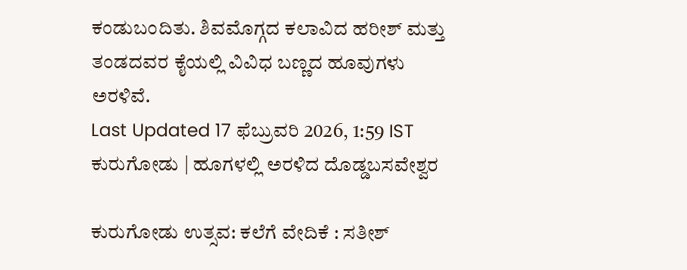ಕಂಡುಬಂದಿತು. ಶಿವಮೊಗ್ಗದ ಕಲಾವಿದ ಹರೀಶ್ ಮತ್ತು ತಂಡದವರ ಕೈಯಲ್ಲಿ ವಿವಿಧ ಬಣ್ಣದ ಹೂವುಗಳು ಅರಳಿವೆ.
Last Updated 17 ಫೆಬ್ರುವರಿ 2026, 1:59 IST
ಕುರುಗೋಡು | ಹೂಗಳಲ್ಲಿ ಅರಳಿದ ದೊಡ್ಡಬಸವೇಶ್ವರ

ಕುರುಗೋಡು ಉತ್ಸವ: ಕಲೆಗೆ ವೇದಿಕೆ : ಸತೀಶ್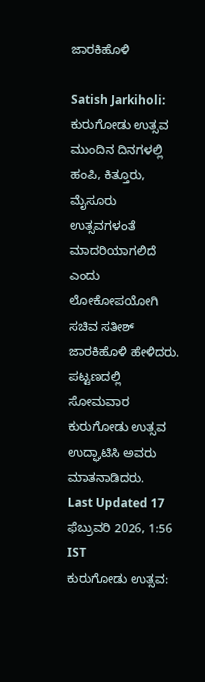ಜಾರಕಿಹೊಳಿ

Satish Jarkiholi: ಕುರುಗೋಡು ಉತ್ಸವ ಮುಂದಿನ ದಿನಗಳಲ್ಲಿ ಹಂಪಿ, ಕಿತ್ತೂರು, ಮೈಸೂರು ಉತ್ಸವಗಳಂತೆ ಮಾದರಿಯಾಗಲಿದೆ ಎಂದು ಲೋಕೋಪಯೋಗಿ ಸಚಿವ ಸತೀಶ್ ಜಾರಕಿಹೊಳಿ ಹೇಳಿದರು. ಪಟ್ಟಣದಲ್ಲಿ ಸೋಮವಾರ ಕುರುಗೋಡು ಉತ್ಸವ ಉದ್ಘಾಟಿಸಿ ಅವರು ಮಾತನಾಡಿದರು.
Last Updated 17 ಫೆಬ್ರುವರಿ 2026, 1:56 IST
ಕುರುಗೋಡು ಉತ್ಸವ: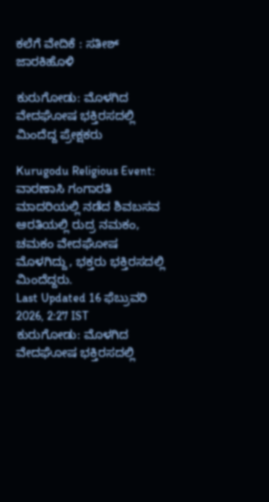ಕಲೆಗೆ ವೇದಿಕೆ : ಸತೀಶ್ ಜಾರಕಿಹೊಳಿ

ಕುರುಗೋಡು: ಮೊಳಗಿದ ವೇದಘೋಷ ಭಕ್ತಿರಸದಲ್ಲಿ ಮಿಂದೆದ್ದ ಪ್ರೇಕ್ಷಕರು

Kurugodu Religious Event: ವಾರಣಾಸಿ ಗಂಗಾರತಿ ಮಾದರಿಯಲ್ಲಿ ನಡೆದ ಶಿವಬಸವ ಆರತಿಯಲ್ಲಿ ರುದ್ರ ನಮಕಂ, ಚಮಕಂ ವೇದಘೋಷ ಮೊಳಗಿದ್ದು, ಭಕ್ತರು ಭಕ್ತಿರಸದಲ್ಲಿ ಮಿಂದೆದ್ದರು.
Last Updated 16 ಫೆಬ್ರುವರಿ 2026, 2:27 IST
ಕುರುಗೋಡು: ಮೊಳಗಿದ ವೇದಘೋಷ ಭಕ್ತಿರಸದಲ್ಲಿ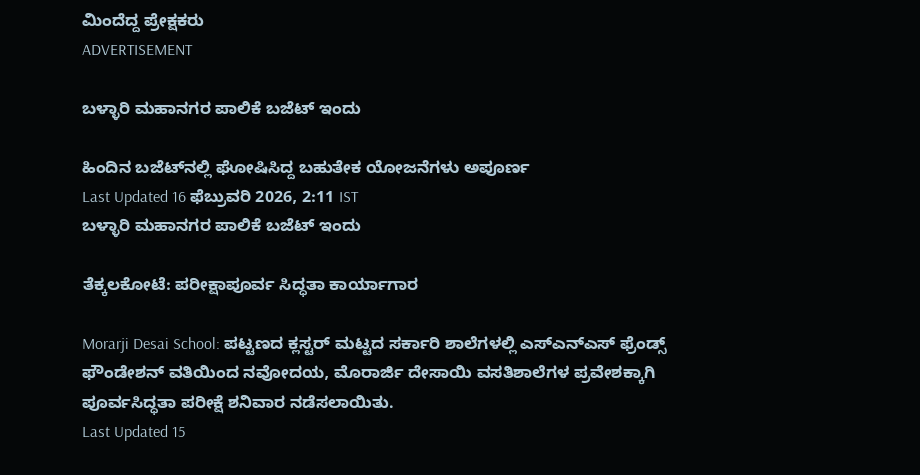ಮಿಂದೆದ್ದ ಪ್ರೇಕ್ಷಕರು
ADVERTISEMENT

ಬಳ್ಳಾರಿ ಮಹಾನಗರ ಪಾಲಿಕೆ ಬಜೆಟ್‌ ಇಂದು

ಹಿಂದಿನ ಬಜೆಟ್‌ನಲ್ಲಿ ಘೋಷಿಸಿದ್ದ ಬಹುತೇಕ ಯೋಜನೆಗಳು ಅಪೂರ್ಣ
Last Updated 16 ಫೆಬ್ರುವರಿ 2026, 2:11 IST
ಬಳ್ಳಾರಿ ಮಹಾನಗರ ಪಾಲಿಕೆ ಬಜೆಟ್‌ ಇಂದು

ತೆಕ್ಕಲಕೋಟೆ: ಪರೀಕ್ಷಾಪೂರ್ವ ಸಿದ್ಧತಾ ಕಾರ್ಯಾಗಾರ

Morarji Desai School: ಪಟ್ಟಣದ ಕ್ಲಸ್ಟರ್ ಮಟ್ಟದ ಸರ್ಕಾರಿ ಶಾಲೆಗಳಲ್ಲಿ ಎಸ್ಎನ್ಎಸ್ ಫ್ರೆಂಡ್ಸ್ ಫೌಂಡೇಶನ್ ವತಿಯಿಂದ ನವೋದಯ, ಮೊರಾರ್ಜಿ ದೇಸಾಯಿ ವಸತಿಶಾಲೆಗಳ ಪ್ರವೇಶಕ್ಕಾಗಿ ಪೂರ್ವಸಿದ್ಧತಾ ಪರೀಕ್ಷೆ ಶನಿವಾರ ನಡೆಸಲಾಯಿತು.
Last Updated 15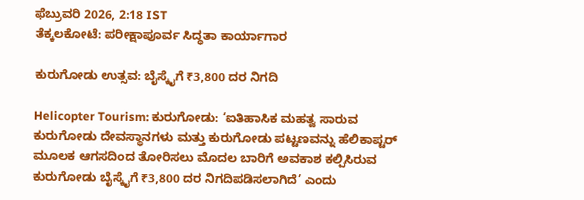ಫೆಬ್ರುವರಿ 2026, 2:18 IST
ತೆಕ್ಕಲಕೋಟೆ: ಪರೀಕ್ಷಾಪೂರ್ವ ಸಿದ್ಧತಾ ಕಾರ್ಯಾಗಾರ

ಕುರುಗೋಡು ಉತ್ಸವ: ಬೈಸ್ಕೈಗೆ ₹3,800 ದರ ನಿಗದಿ

Helicopter Tourism: ಕುರುಗೋಡು: ‘ಐತಿಹಾಸಿಕ ಮಹತ್ವ ಸಾರುವ ಕುರುಗೋಡು ದೇವಸ್ಥಾನಗಳು ಮತ್ತು ಕುರುಗೋಡು ಪಟ್ಟಣವನ್ನು ಹೆಲಿಕಾಪ್ಟರ್ ಮೂಲಕ ಆಗಸದಿಂದ ತೋರಿಸಲು ಮೊದಲ ಬಾರಿಗೆ ಅವಕಾಶ ಕಲ್ಪಿಸಿರುವ ಕುರುಗೋಡು ಬೈಸ್ಕೈಗೆ ₹3,800 ದರ ನಿಗದಿಪಡಿಸಲಾಗಿದೆ’ ಎಂದು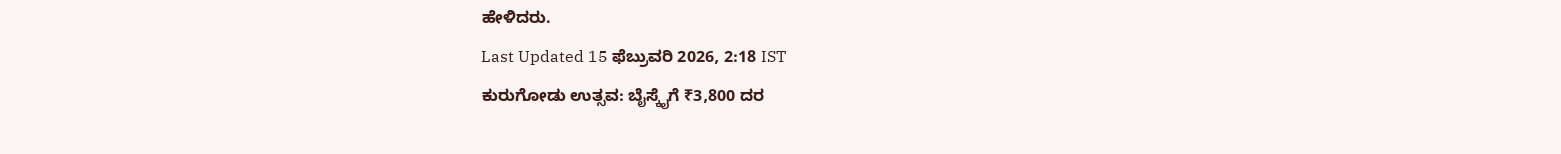ಹೇಳಿದರು.
Last Updated 15 ಫೆಬ್ರುವರಿ 2026, 2:18 IST
ಕುರುಗೋಡು ಉತ್ಸವ: ಬೈಸ್ಕೈಗೆ ₹3,800 ದರ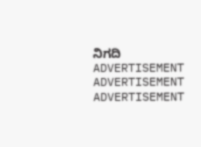ನಿಗದಿ
ADVERTISEMENT
ADVERTISEMENT
ADVERTISEMENT